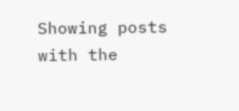Showing posts with the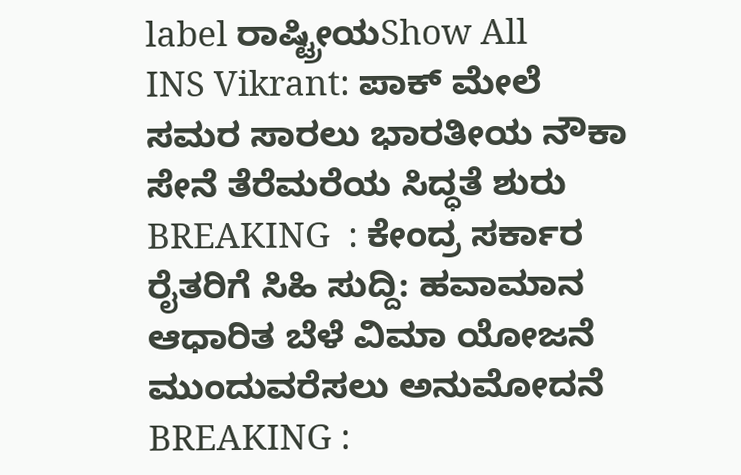label ರಾಷ್ಟ್ರೀಯShow All
INS Vikrant: ಪಾಕ್ ಮೇಲೆ ಸಮರ ಸಾರಲು ಭಾರತೀಯ ನೌಕಾ ಸೇನೆ ತೆರೆಮರೆಯ ಸಿದ್ಧತೆ ಶುರು
BREAKING  : ಕೇಂದ್ರ ಸರ್ಕಾರ ರೈತರಿಗೆ ಸಿಹಿ ಸುದ್ದಿ: ಹವಾಮಾನ ಆಧಾರಿತ ಬೆಳೆ ವಿಮಾ ಯೋಜನೆ ಮುಂದುವರೆಸಲು ಅನುಮೋದನೆ
BREAKING :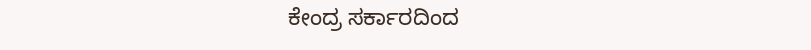ಕೇಂದ್ರ ಸರ್ಕಾರದಿಂದ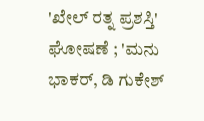'ಖೇಲ್ ರತ್ನ ಪ್ರಶಸ್ತಿ' ಘೋಷಣೆ ; 'ಮನು ಭಾಕರ್, ಡಿ ಗುಕೇಶ್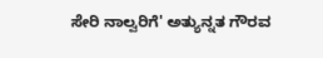ಸೇರಿ ನಾಲ್ವರಿಗೆ' ಅತ್ಯುನ್ನತ ಗೌರವ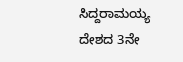ಸಿದ್ದರಾಮಯ್ಯ ದೇಶದ 3ನೇ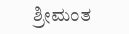ಶ್ರೀಮಂತ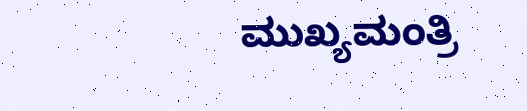ಮುಖ್ಯಮಂತ್ರಿ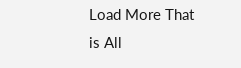Load More That is All